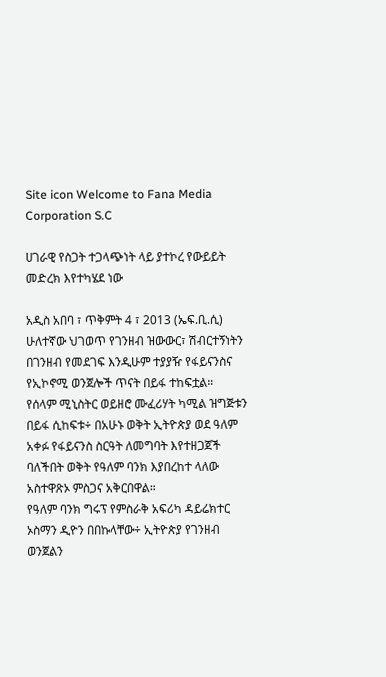Site icon Welcome to Fana Media Corporation S.C

ሀገራዊ የስጋት ተጋላጭነት ላይ ያተኮረ የውይይት መድረክ እየተካሄደ ነው

አዲስ አበባ ፣ ጥቅምት 4 ፣ 2013 (ኤፍ.ቢ.ሲ) ሁለተኛው ህገወጥ የገንዘብ ዝውውር፣ ሽብርተኝነትን በገንዘብ የመደገፍ እንዲሁም ተያያዥ የፋይናንስና የኢኮኖሚ ወንጀሎች ጥናት በይፋ ተከፍቷል።
የሰላም ሚኒስትር ወይዘሮ ሙፈሪሃት ካሚል ዝግጅቱን በይፋ ሲከፍቱ÷ በአሁኑ ወቅት ኢትዮጵያ ወደ ዓለም አቀፉ የፋይናንስ ስርዓት ለመግባት እየተዘጋጀች ባለችበት ወቅት የዓለም ባንክ እያበረከተ ላለው አስተዋጽኦ ምስጋና አቅርበዋል።
የዓለም ባንክ ግሩፕ የምስራቅ አፍሪካ ዳይሬክተር ኦስማን ዲዮን በበኩላቸው÷ ኢትዮጵያ የገንዘብ ወንጀልን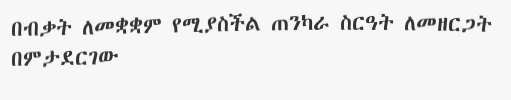በብቃት ለመቋቋም የሚያስችል ጠንካራ ስርዓት ለመዘርጋት በምታደርገው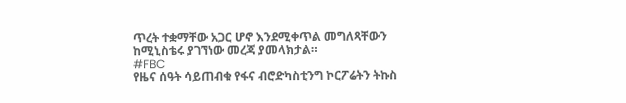ጥረት ተቋማቸው አጋር ሆኖ እንደሚቀጥል መግለጻቸውን ከሚኒስቴሩ ያገኘነው መረጃ ያመላክታል።
#FBC
የዜና ሰዓት ሳይጠብቁ የፋና ብሮድካስቲንግ ኮርፖሬትን ትኩስ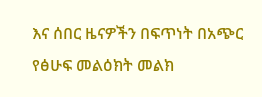እና ሰበር ዜናዎችን በፍጥነት በአጭር የፅሁፍ መልዕክት መልክ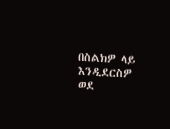በስልክዎ ላይ እንዲደርስዎ ወደ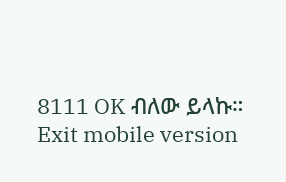8111 OK ብለው ይላኩ።
Exit mobile version